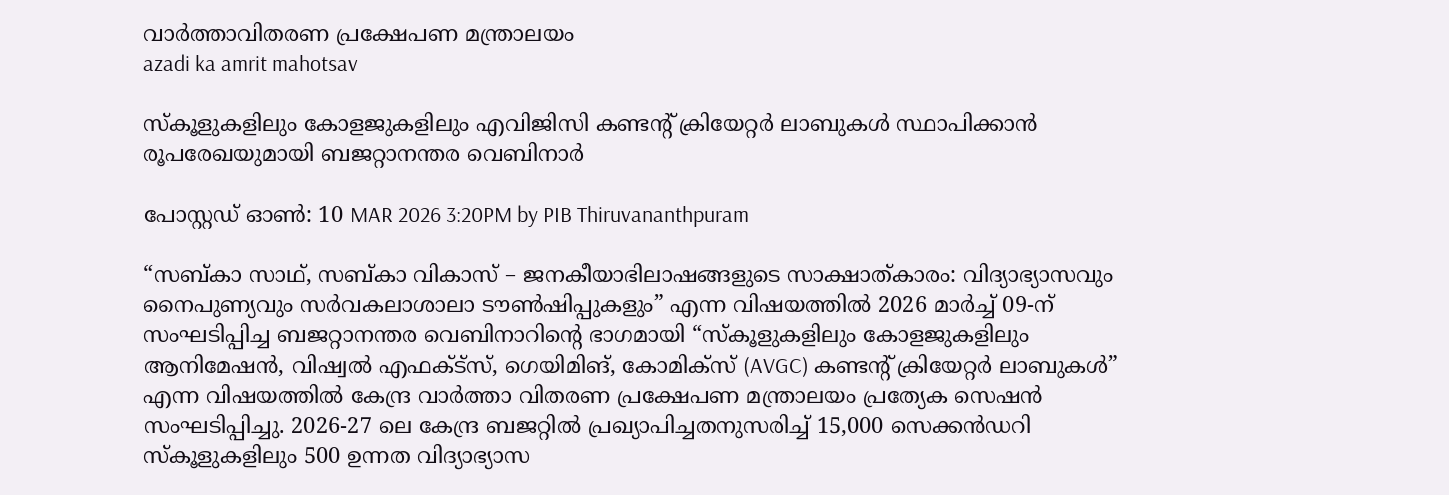വാര്‍ത്താവിതരണ പ്രക്ഷേപണ മന്ത്രാലയം
azadi ka amrit mahotsav

സ്കൂളുകളിലും കോളജുകളിലും എവിജിസി കണ്ടൻ്റ് ക്രിയേറ്റര്‍ ലാബുകൾ സ്ഥാപിക്കാന്‍ രൂപരേഖയുമായി ബജറ്റാനന്തര വെബിനാർ

പോസ്റ്റഡ് ഓണ്‍: 10 MAR 2026 3:20PM by PIB Thiruvananthpuram

“സബ്കാ സാഥ്, സബ്കാ വികാസ് – ജനകീയാഭിലാഷങ്ങളുടെ സാക്ഷാത്കാരം: വിദ്യാഭ്യാസവും നൈപുണ്യവും സർവകലാശാലാ ടൗൺഷിപ്പുകളും” എന്ന വിഷയത്തില്‍ 2026 മാർച്ച് 09-ന് സംഘടിപ്പിച്ച ബജറ്റാനന്തര വെബിനാറിൻ്റെ ഭാഗമായി “സ്കൂളുകളിലും കോളജുകളിലും ആനിമേഷൻ, വിഷ്വൽ എഫക്ട്സ്, ഗെയിമിങ്, കോമിക്സ് (AVGC) കണ്ടൻ്റ് ക്രിയേറ്റര്‍ ലാബുകൾ” എന്ന വിഷയത്തിൽ കേന്ദ്ര വാർത്താ വിതരണ പ്രക്ഷേപണ മന്ത്രാലയം പ്രത്യേക സെഷൻ സംഘടിപ്പിച്ചു. 2026-27 ലെ കേന്ദ്ര ബജറ്റിൽ പ്രഖ്യാപിച്ചതനുസരിച്ച് 15,000 സെക്കൻഡറി സ്കൂളുകളിലും 500 ഉന്നത വിദ്യാഭ്യാസ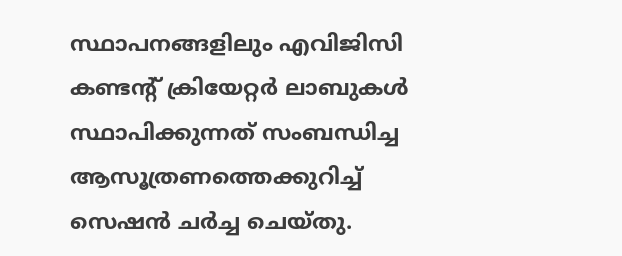സ്ഥാപനങ്ങളിലും എവിജിസി കണ്ടൻ്റ് ക്രിയേറ്റര്‍ ലാബുകൾ  സ്ഥാപിക്കുന്നത് സംബന്ധിച്ച ആസൂത്രണത്തെക്കുറിച്ച് സെഷൻ ചർച്ച ചെയ്തു.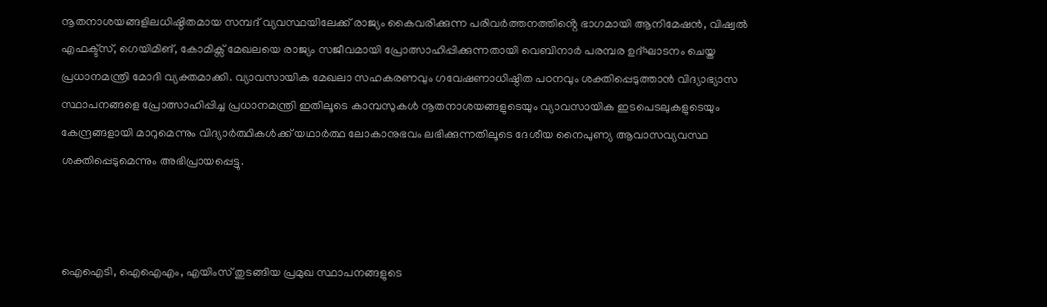നൂതനാശയങ്ങളിലധിഷ്ഠിതമായ സമ്പദ്‌ വ്യവസ്ഥയിലേക്ക് രാജ്യം കൈവരിക്കുന്ന പരിവർത്തനത്തിൻ്റെ ഭാഗമായി ആനിമേഷൻ, വിഷ്വൽ എഫക്ട്സ്, ഗെയിമിങ്, കോമിക്സ് മേഖലയെ രാജ്യം സജീവമായി പ്രോത്സാഹിപ്പിക്കുന്നതായി വെബിനാർ പരമ്പര ഉദ്ഘാടനം ചെയ്ത പ്രധാനമന്ത്രി മോദി വ്യക്തമാക്കി. വ്യാവസായിക മേഖലാ സഹകരണവും ഗവേഷണാധിഷ്ഠിത പഠനവും ശക്തിപ്പെടുത്താൻ വിദ്യാഭ്യാസ സ്ഥാപനങ്ങളെ പ്രോത്സാഹിപ്പിച്ച പ്രധാനമന്ത്രി ഇതിലൂടെ കാമ്പസുകൾ നൂതനാശയങ്ങളുടെയും വ്യാവസായിക ഇടപെടലുകളുടെയും കേന്ദ്രങ്ങളായി മാറുമെന്നും വിദ്യാർത്ഥികൾക്ക് യഥാർത്ഥ ലോകാനുഭവം ലഭിക്കുന്നതിലൂടെ ദേശീയ നൈപുണ്യ ആവാസവ്യവസ്ഥ ശക്തിപ്പെടുമെന്നും അഭിപ്രായപ്പെട്ടു.



ഐഐടി, ഐഐഎം, എയിംസ് തുടങ്ങിയ പ്രമുഖ സ്ഥാപനങ്ങളുടെ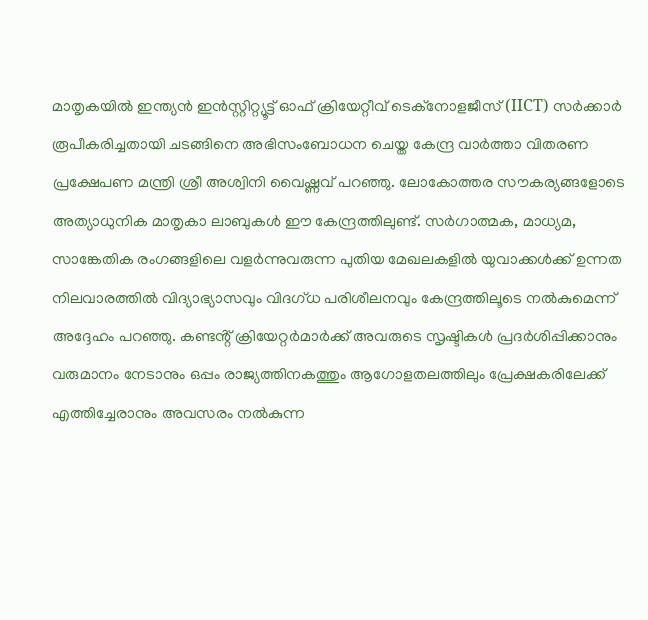മാതൃകയിൽ ഇന്ത്യൻ ഇൻസ്റ്റിറ്റ്യൂട്ട് ഓഫ് ക്രിയേറ്റീവ് ടെക്നോളജീസ് (IICT) സര്‍ക്കാര്‍ രൂപീകരിച്ചതായി ചടങ്ങിനെ അഭിസംബോധന ചെയ്ത കേന്ദ്ര വാർത്താ വിതരണ പ്രക്ഷേപണ മന്ത്രി ശ്രീ അശ്വിനി വൈഷ്ണവ് പറഞ്ഞു. ലോകോത്തര സൗകര്യങ്ങളോടെ അത്യാധുനിക മാതൃകാ ലാബുകള്‍ ഈ കേന്ദ്രത്തിലുണ്ട്. സര്‍ഗാത്മക, മാധ്യമ, സാങ്കേതിക രംഗങ്ങളിലെ വളർന്നുവരുന്ന പുതിയ മേഖലകളിൽ യുവാക്കൾക്ക് ഉന്നത നിലവാരത്തില്‍ വിദ്യാഭ്യാസവും വിദഗ്ധ പരിശീലനവും കേന്ദ്രത്തിലൂടെ നൽകുമെന്ന് അദ്ദേഹം പറഞ്ഞു. കണ്ടൻ്റ് ക്രിയേറ്റർമാർക്ക് അവരുടെ സൃഷ്ടികൾ പ്രദർശിപ്പിക്കാനും വരുമാനം നേടാനും ഒപ്പം രാജ്യത്തിനകത്തും ആഗോളതലത്തിലും പ്രേക്ഷകരിലേക്ക് എത്തിച്ചേരാനും അവസരം നൽകുന്ന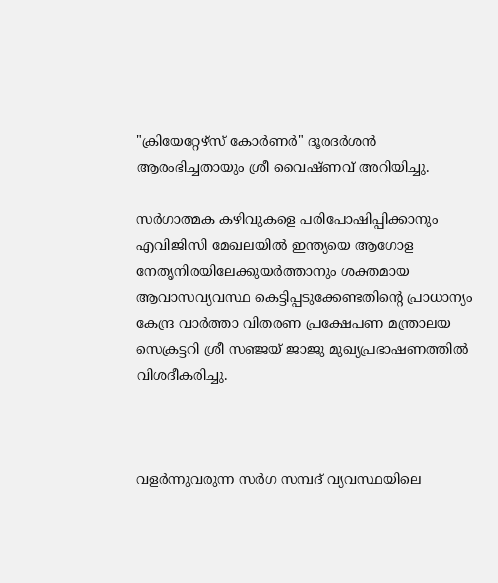"ക്രിയേറ്റേഴ്‌സ് കോർണർ" ദൂരദർശൻ ആരംഭിച്ചതായും ശ്രീ വൈഷ്ണവ് അറിയിച്ചു.

സര്‍ഗാത്മക കഴിവുകളെ പരിപോഷിപ്പിക്കാനും എവിജിസി മേഖലയിൽ ഇന്ത്യയെ ആഗോള നേതൃനിരയിലേക്കുയർത്താനും ശക്തമായ ആവാസവ്യവസ്ഥ കെട്ടിപ്പടുക്കേണ്ടതിൻ്റെ പ്രാധാന്യം കേന്ദ്ര വാർത്താ വിതരണ പ്രക്ഷേപണ മന്ത്രാലയ സെക്രട്ടറി ശ്രീ സഞ്ജയ് ജാജു മുഖ്യപ്രഭാഷണത്തിൽ വിശദീകരിച്ചു.



വളർന്നുവരുന്ന സര്‍ഗ സമ്പദ്‍ വ്യവസ്ഥയിലെ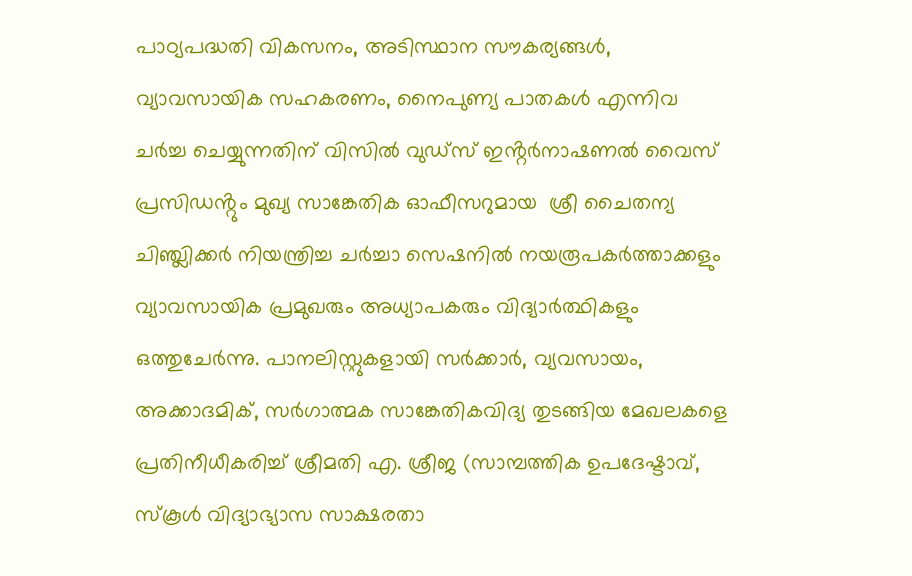പാഠ്യപദ്ധതി വികസനം, അടിസ്ഥാന സൗകര്യങ്ങൾ, വ്യാവസായിക സഹകരണം, നൈപുണ്യ പാതകൾ എന്നിവ ചർച്ച ചെയ്യുന്നതിന് വിസിൽ വുഡ്സ് ഇൻ്റർനാഷണൽ വൈസ് പ്രസിഡൻ്റും മുഖ്യ സാങ്കേതിക ഓഫീസറുമായ  ശ്രീ ചൈതന്യ ചിഞ്ച്ലിക്കർ നിയന്ത്രിച്ച ചർച്ചാ സെഷനിൽ നയരൂപകർത്താക്കളും വ്യാവസായിക പ്രമുഖരും അധ്യാപകരും വിദ്യാർത്ഥികളും ഒത്തുചേർന്നു. പാനലിസ്റ്റുകളായി സർക്കാർ, വ്യവസായം, അക്കാദമിക്, സര്‍ഗാത്മക സാങ്കേതികവിദ്യ തുടങ്ങിയ മേഖലകളെ പ്രതിനീധീകരിച്ച് ശ്രീമതി എ. ശ്രീജ (സാമ്പത്തിക ഉപദേഷ്ടാവ്, സ്കൂൾ വിദ്യാഭ്യാസ സാക്ഷരതാ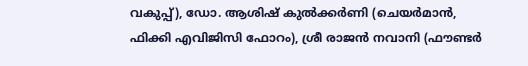വകുപ്പ്), ഡോ. ആശിഷ് കുൽക്കർണി (ചെയർമാൻ, ഫിക്കി എവിജിസി ഫോറം), ശ്രീ രാജൻ നവാനി (ഫൗണ്ടർ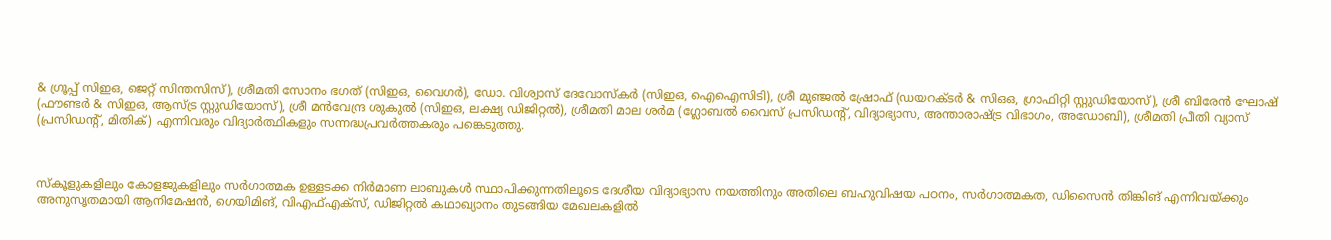& ഗ്രൂപ്പ് സിഇഒ, ജെറ്റ് സിന്തസിസ്), ശ്രീമതി സോനം ഭഗത് (സിഇഒ, വൈഗർ), ഡോ. വിശ്വാസ് ദേവോസ്കർ (സിഇഒ, ഐഐസിടി), ശ്രീ മുഞ്ജൽ ഷ്രോഫ് (ഡയറക്ടർ & സിഒഒ, ഗ്രാഫിറ്റി സ്റ്റുഡിയോസ്), ശ്രീ ബിരേൻ ഘോഷ് (ഫൗണ്ടർ & സിഇഒ, ആസ്ട്ര സ്റ്റുഡിയോസ്), ശ്രീ മൻവേന്ദ്ര ശുകുൽ (സിഇഒ, ലക്ഷ്യ ഡിജിറ്റൽ), ശ്രീമതി മാല ശർമ (ഗ്ലോബൽ വൈസ് പ്രസിഡൻ്റ്, വിദ്യാഭ്യാസ, അന്താരാഷ്ട്ര വിഭാഗം, അഡോബി), ശ്രീമതി പ്രീതി വ്യാസ് (പ്രസിഡൻ്റ്, മിതിക്) എന്നിവരും വിദ്യാർത്ഥികളും സന്നദ്ധപ്രവർത്തകരും പങ്കെടുത്തു.



സ്കൂളുകളിലും കോളജുകളിലും സര്‍ഗാത്മക ഉള്ളടക്ക നിര്‍മാണ ലാബുകൾ സ്ഥാപിക്കുന്നതിലൂടെ ദേശീയ വിദ്യാഭ്യാസ നയത്തിനും അതിലെ ബഹുവിഷയ പഠനം, സർഗാത്മകത, ഡിസൈൻ തിങ്കിങ് എന്നിവയ്ക്കും അനുസൃതമായി ആനിമേഷൻ, ഗെയിമിങ്, വിഎഫ്എക്സ്, ഡിജിറ്റൽ കഥാഖ്യാനം തുടങ്ങിയ മേഖലകളിൽ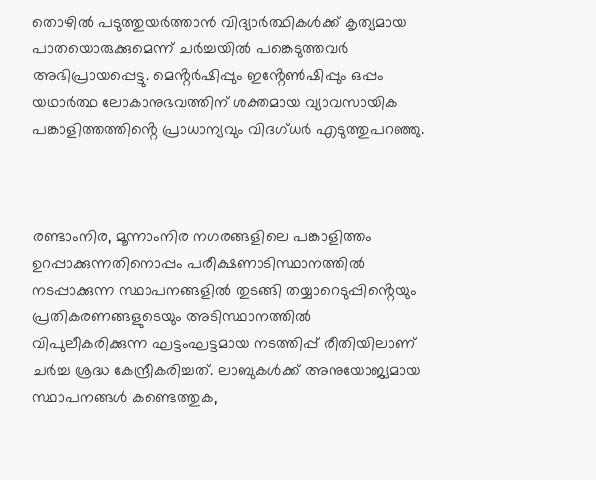തൊഴില്‍ പടുത്തുയർത്താൻ വിദ്യാർത്ഥികൾക്ക് കൃത്യമായ പാതയൊരുക്കുമെന്ന് ചർച്ചയിൽ പങ്കെടുത്തവർ അഭിപ്രായപ്പെട്ടു. മെൻ്റര്‍ഷിപ്പും ഇൻ്റേൺഷിപ്പും ഒപ്പം യഥാർത്ഥ ലോകാനുഭവത്തിന് ശക്തമായ വ്യാവസായിക പങ്കാളിത്തത്തിൻ്റെ പ്രാധാന്യവും വിദഗ്ധര്‍ എടുത്തുപറഞ്ഞു.



രണ്ടാംനിര, മൂന്നാംനിര നഗരങ്ങളിലെ പങ്കാളിത്തം ഉറപ്പാക്കുന്നതിനൊപ്പം പരീക്ഷണാടിസ്ഥാനത്തില്‍ നടപ്പാക്കുന്ന സ്ഥാപനങ്ങളിൽ തുടങ്ങി തയ്യാറെടുപ്പിൻ്റെയും പ്രതികരണങ്ങളുടെയും അടിസ്ഥാനത്തിൽ വിപുലീകരിക്കുന്ന ഘട്ടംഘട്ടമായ നടത്തിപ്പ് രീതിയിലാണ് ചർച്ച ശ്രദ്ധ കേന്ദ്രീകരിച്ചത്. ലാബുകൾക്ക് അനുയോജ്യമായ സ്ഥാപനങ്ങള്‍ കണ്ടെത്തുക,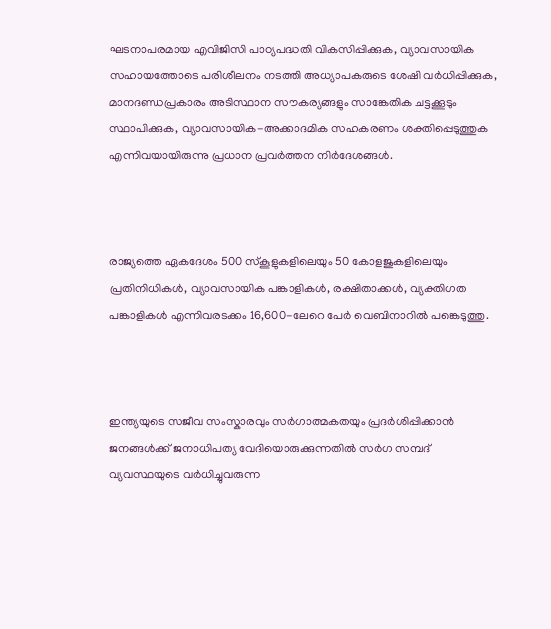ഘടനാപരമായ എവിജിസി പാഠ്യപദ്ധതി വികസിപ്പിക്കുക, വ്യാവസായിക സഹായത്തോടെ പരിശീലനം നടത്തി അധ്യാപകരുടെ ശേഷി വർധിപ്പിക്കുക, മാനദണ്ഡപ്രകാരം അടിസ്ഥാന സൗകര്യങ്ങളും സാങ്കേതിക ചട്ടക്കൂടും സ്ഥാപിക്കുക, വ്യാവസായിക-അക്കാദമിക സഹകരണം ശക്തിപ്പെടുത്തുക എന്നിവയായിരുന്നു പ്രധാന പ്രവർത്തന നിർദേശങ്ങൾ.



രാജ്യത്തെ ഏകദേശം 500 സ്കൂളുകളിലെയും 50 കോളജുകളിലെയും പ്രതിനിധികൾ, വ്യാവസായിക പങ്കാളികൾ, രക്ഷിതാക്കൾ, വ്യക്തിഗത പങ്കാളികൾ എന്നിവരടക്കം 16,600-ലേറെ പേർ വെബിനാറില്‍ പങ്കെടുത്തു.



ഇന്ത്യയുടെ സജീവ സംസ്കാരവും സർഗാത്മകതയും പ്രദർശിപ്പിക്കാൻ ജനങ്ങള്‍ക്ക് ജനാധിപത്യ വേദിയൊരുക്കുന്നതില്‍ സര്‍ഗ സമ്പദ്‍ വ്യവസ്ഥയുടെ വർധിച്ചുവരുന്ന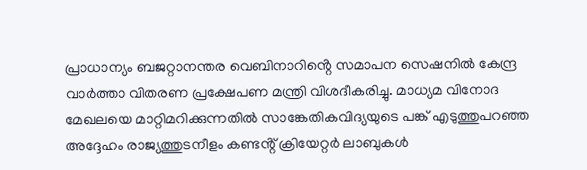പ്രാധാന്യം ബജറ്റാനന്തര വെബിനാറിൻ്റെ സമാപന സെഷനിൽ കേന്ദ്ര വാർത്താ വിതരണ പ്രക്ഷേപണ മന്ത്രി വിശദീകരിച്ചു. മാധ്യമ വിനോദ മേഖലയെ മാറ്റിമറിക്കുന്നതിൽ സാങ്കേതികവിദ്യയുടെ പങ്ക് എടുത്തുപറഞ്ഞ അദ്ദേഹം രാജ്യത്തുടനീളം കണ്ടൻ്റ് ക്രിയേറ്റർ ലാബുകൾ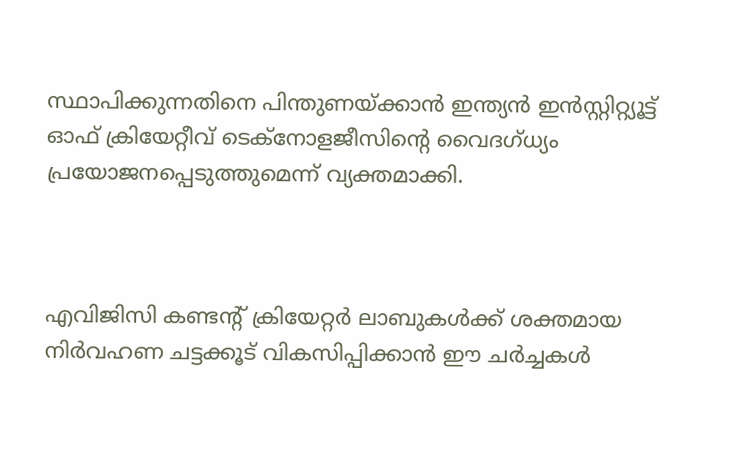സ്ഥാപിക്കുന്നതിനെ പിന്തുണയ്ക്കാൻ ഇന്ത്യൻ ഇൻസ്റ്റിറ്റ്യൂട്ട് ഓഫ് ക്രിയേറ്റീവ് ടെക്നോളജീസിൻ്റെ വൈദഗ്ധ്യം പ്രയോജനപ്പെടുത്തുമെന്ന് വ്യക്തമാക്കി.



എവിജിസി കണ്ടൻ്റ് ക്രിയേറ്റർ ലാബുകൾക്ക് ശക്തമായ നിര്‍വഹണ ചട്ടക്കൂട് വികസിപ്പിക്കാൻ ഈ ചർച്ചകൾ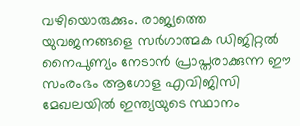വഴിയൊരുക്കും. രാജ്യത്തെ യുവജനങ്ങളെ സർഗാത്മക ഡിജിറ്റല്‍ നൈപുണ്യം നേടാൻ പ്രാപ്തരാക്കുന്ന ഈ സംരംഭം ആഗോള എവിജിസി മേഖലയിൽ ഇന്ത്യയുടെ സ്ഥാനം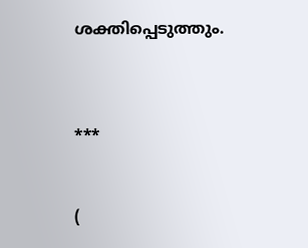ശക്തിപ്പെടുത്തും.



***


(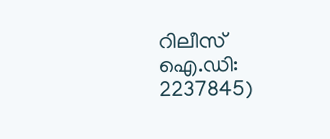റിലീസ് ഐ.ഡി: 2237845)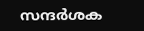സന്ദര്‍ശക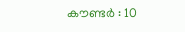കൗണ്ടര്‍ : 10